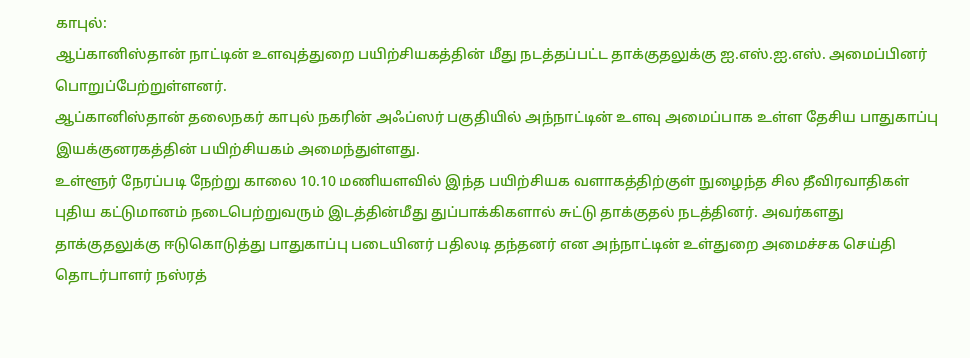காபுல்:
ஆப்கானிஸ்தான் நாட்டின் உளவுத்துறை பயிற்சியகத்தின் மீது நடத்தப்பட்ட தாக்குதலுக்கு ஐ.எஸ்.ஐ.எஸ். அமைப்பினர் பொறுப்பேற்றுள்ளனர்.
ஆப்கானிஸ்தான் தலைநகர் காபுல் நகரின் அஃப்ஸர் பகுதியில் அந்நாட்டின் உளவு அமைப்பாக உள்ள தேசிய பாதுகாப்பு இயக்குனரகத்தின் பயிற்சியகம் அமைந்துள்ளது.
உள்ளூர் நேரப்படி நேற்று காலை 10.10 மணியளவில் இந்த பயிற்சியக வளாகத்திற்குள் நுழைந்த சில தீவிரவாதிகள் புதிய கட்டுமானம் நடைபெற்றுவரும் இடத்தின்மீது துப்பாக்கிகளால் சுட்டு தாக்குதல் நடத்தினர். அவர்களது தாக்குதலுக்கு ஈடுகொடுத்து பாதுகாப்பு படையினர் பதிலடி தந்தனர் என அந்நாட்டின் உள்துறை அமைச்சக செய்தி தொடர்பாளர் நஸ்ரத்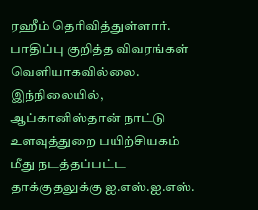ரஹீம் தெரிவித்துள்ளார். பாதிப்பு குறித்த விவரங்கள் வெளியாகவில்லை.
இந்நிலையில், ஆப்கானிஸ்தான் நாட்டு உளவுத்துறை பயிற்சியகம் மீது நடத்தப்பட்ட தாக்குதலுக்கு ஐ.எஸ்.ஐ.எஸ்.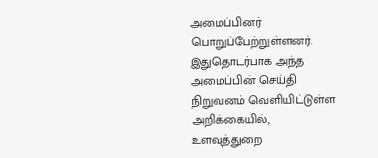அமைப்பினர் பொறுப்பேற்றுள்ளனர்.
இதுதொடர்பாக அந்த அமைப்பின் செய்தி நிறுவனம் வெளியிட்டுள்ள அறிக்கையில், உளவுத்துறை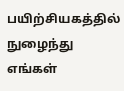பயிற்சியகத்தில் நுழைந்து எங்கள்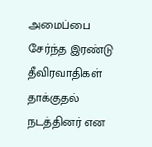அமைப்பை சேர்ந்த இரண்டு தீவிரவாதிகள் தாக்குதல் நடத்தினர் என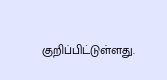குறிப்பிட்டுள்ளது.